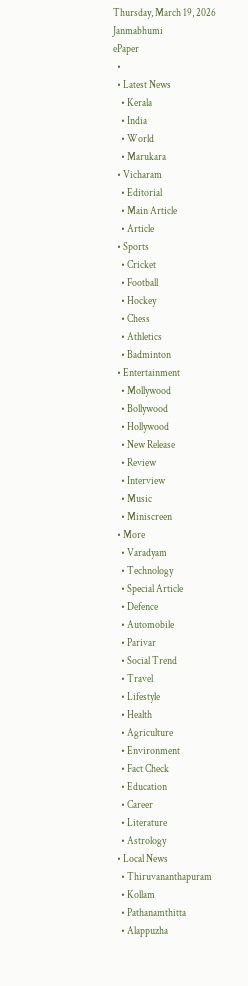Thursday, March 19, 2026
Janmabhumi
ePaper
  •
  • Latest News
    • Kerala
    • India
    • World
    • Marukara
  • Vicharam
    • Editorial
    • Main Article
    • Article
  • Sports
    • Cricket
    • Football
    • Hockey
    • Chess
    • Athletics
    • Badminton
  • Entertainment
    • Mollywood
    • Bollywood
    • Hollywood
    • New Release
    • Review
    • Interview
    • Music
    • Miniscreen
  • More
    • Varadyam
    • Technology
    • Special Article
    • Defence
    • Automobile
    • Parivar
    • Social Trend
    • Travel
    • Lifestyle
    • Health
    • Agriculture
    • Environment
    • Fact Check
    • Education
    • Career
    • Literature
    • Astrology
  • Local News
    • Thiruvananthapuram
    • Kollam
    • Pathanamthitta
    • Alappuzha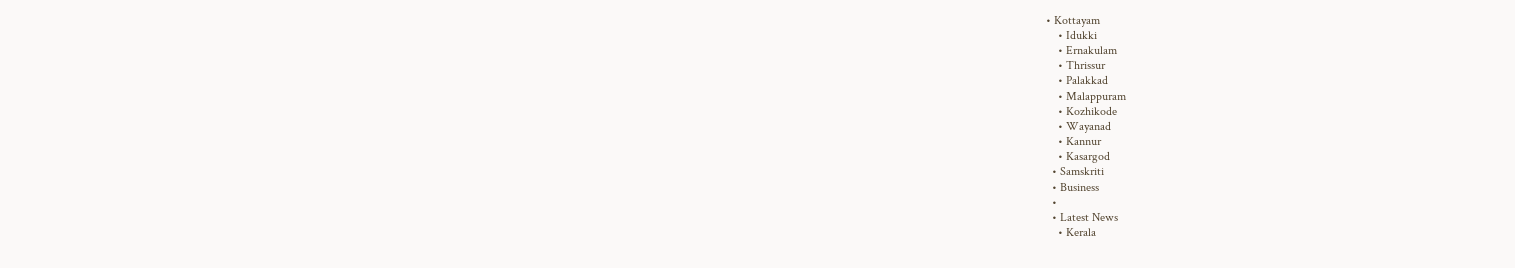• Kottayam
    • Idukki
    • Ernakulam
    • Thrissur
    • Palakkad
    • Malappuram
    • Kozhikode
    • Wayanad
    • Kannur
    • Kasargod
  • Samskriti
  • Business
  •
  • Latest News
    • Kerala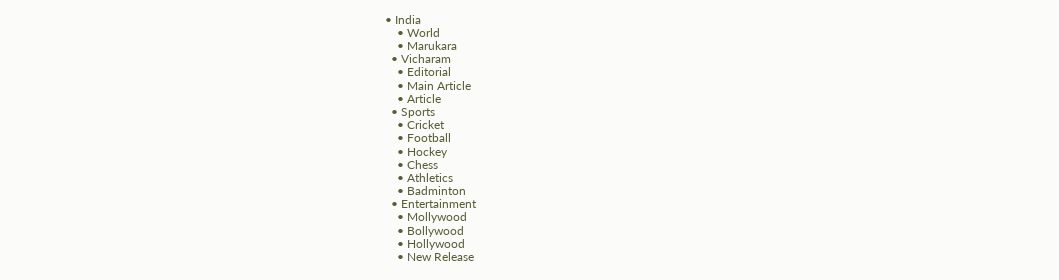• India
    • World
    • Marukara
  • Vicharam
    • Editorial
    • Main Article
    • Article
  • Sports
    • Cricket
    • Football
    • Hockey
    • Chess
    • Athletics
    • Badminton
  • Entertainment
    • Mollywood
    • Bollywood
    • Hollywood
    • New Release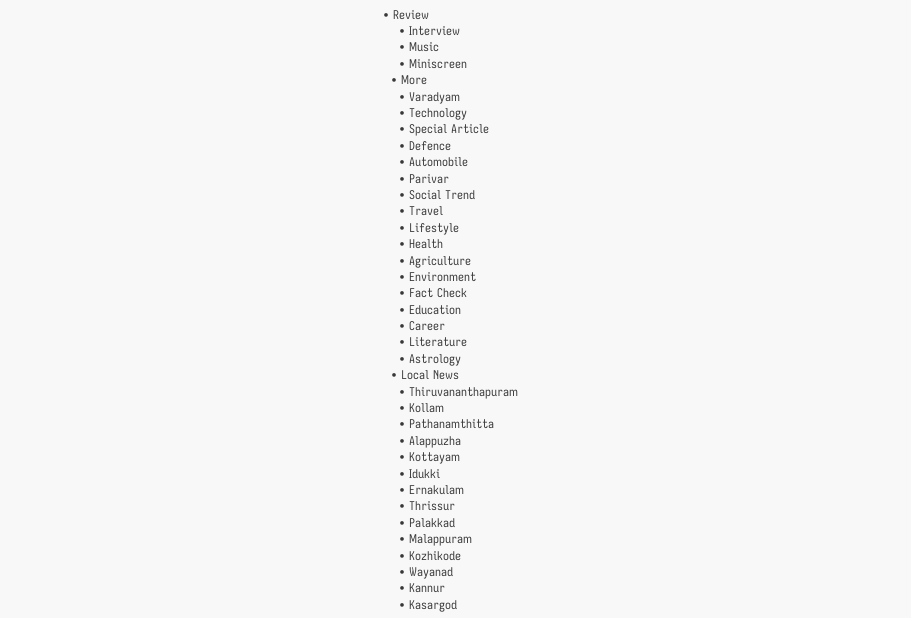• Review
    • Interview
    • Music
    • Miniscreen
  • More
    • Varadyam
    • Technology
    • Special Article
    • Defence
    • Automobile
    • Parivar
    • Social Trend
    • Travel
    • Lifestyle
    • Health
    • Agriculture
    • Environment
    • Fact Check
    • Education
    • Career
    • Literature
    • Astrology
  • Local News
    • Thiruvananthapuram
    • Kollam
    • Pathanamthitta
    • Alappuzha
    • Kottayam
    • Idukki
    • Ernakulam
    • Thrissur
    • Palakkad
    • Malappuram
    • Kozhikode
    • Wayanad
    • Kannur
    • Kasargod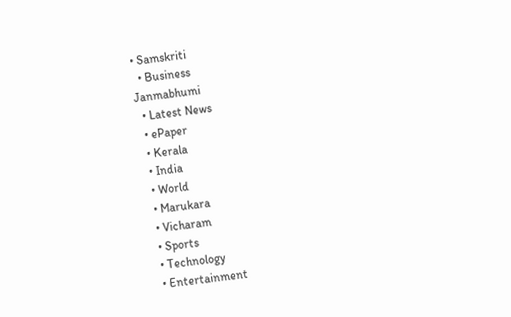• Samskriti
  • Business
Janmabhumi
  • Latest News
  • ePaper
  • Kerala
  • India
  • World
  • Marukara
  • Vicharam
  • Sports
  • Technology
  • Entertainment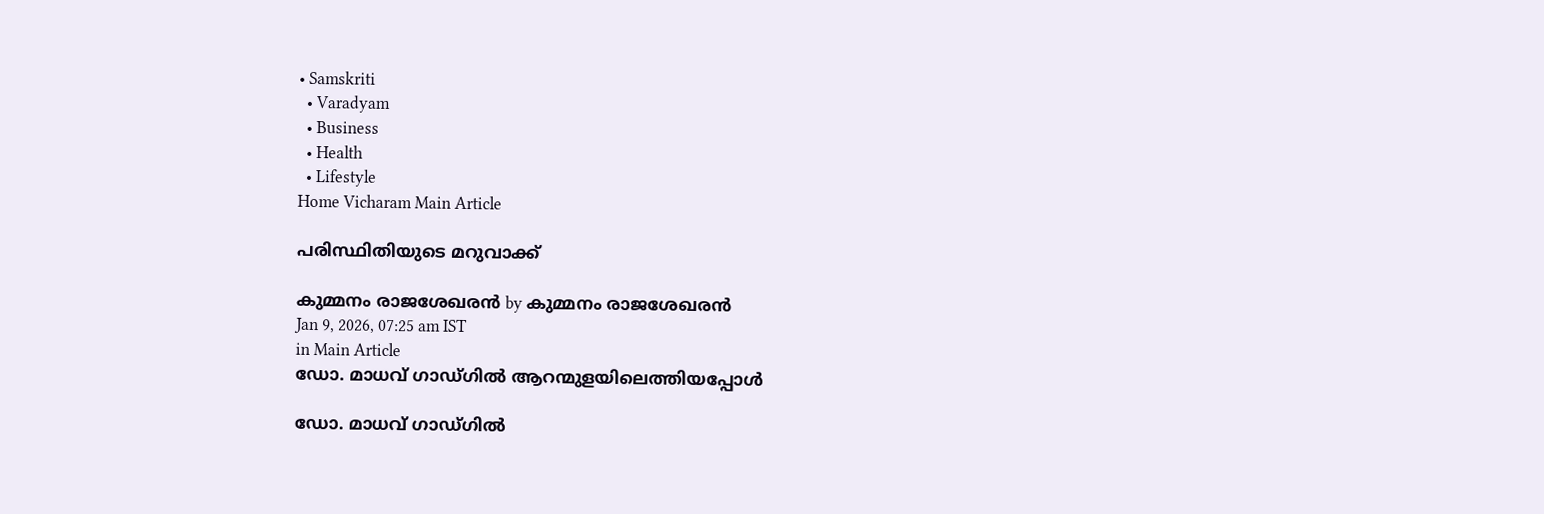• Samskriti
  • Varadyam
  • Business
  • Health
  • Lifestyle
Home Vicharam Main Article

പരിസ്ഥിതിയുടെ മറുവാക്ക്

കുമ്മനം രാജശേഖരന്‍ by കുമ്മനം രാജശേഖരന്‍
Jan 9, 2026, 07:25 am IST
in Main Article
ഡോ. മാധവ് ഗാഡ്ഗില്‍ ആറന്മുളയിലെത്തിയപ്പോള്‍

ഡോ. മാധവ് ഗാഡ്ഗില്‍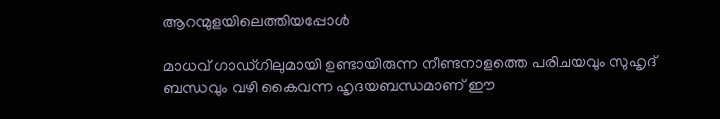ആറന്മുളയിലെത്തിയപ്പോള്‍

മാധവ് ഗാഡ്ഗിലുമായി ഉണ്ടായിരുന്ന നീണ്ടനാളത്തെ പരിചയവും സുഹൃദ് ബന്ധവും വഴി കൈവന്ന ഹൃദയബന്ധമാണ് ഈ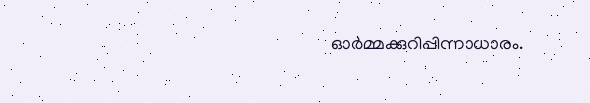ഓര്‍മ്മക്കുറിപ്പിന്നാധാരം.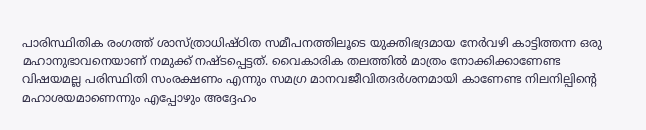പാരിസ്ഥിതിക രംഗത്ത് ശാസ്ത്രാധിഷ്ഠിത സമീപനത്തിലൂടെ യുക്തിഭദ്രമായ നേര്‍വഴി കാട്ടിത്തന്ന ഒരു മഹാനുഭാവനെയാണ് നമുക്ക് നഷ്ടപ്പെട്ടത്. വൈകാരിക തലത്തില്‍ മാത്രം നോക്കിക്കാണേണ്ട വിഷയമല്ല പരിസ്ഥിതി സംരക്ഷണം എന്നും സമഗ്ര മാനവജീവിതദര്‍ശനമായി കാണേണ്ട നിലനില്പിന്റെ മഹാശയമാണെന്നും എപ്പോഴും അദ്ദേഹം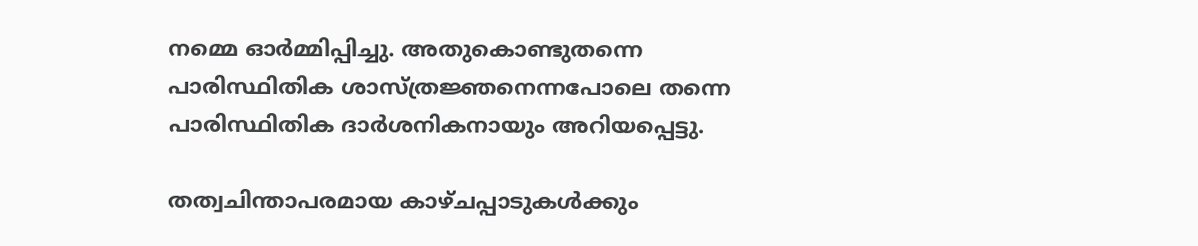നമ്മെ ഓര്‍മ്മിപ്പിച്ചു. അതുകൊണ്ടുതന്നെ പാരിസ്ഥിതിക ശാസ്ത്രജ്ഞനെന്നപോലെ തന്നെ പാരിസ്ഥിതിക ദാര്‍ശനികനായും അറിയപ്പെട്ടു.

തത്വചിന്താപരമായ കാഴ്ചപ്പാടുകള്‍ക്കും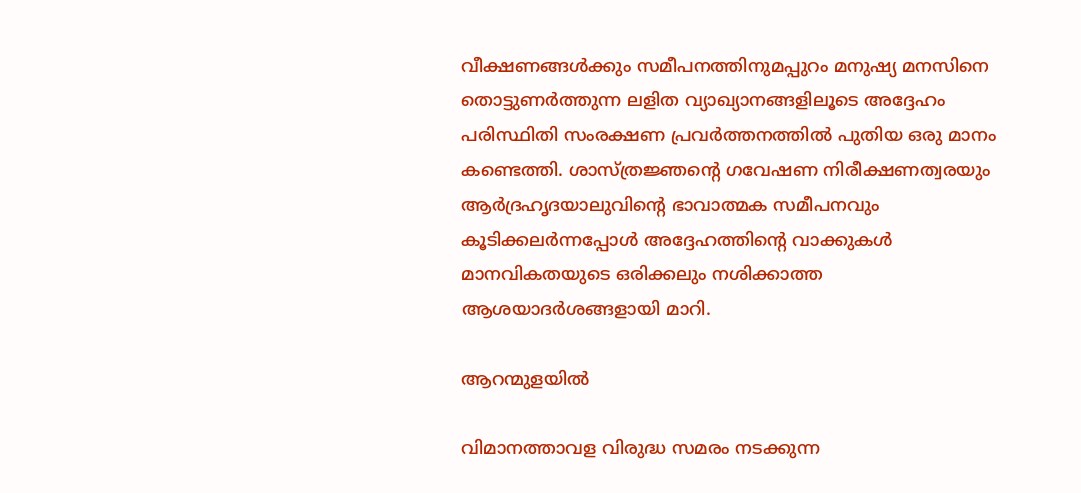വീക്ഷണങ്ങള്‍ക്കും സമീപനത്തിനുമപ്പുറം മനുഷ്യ മനസിനെ തൊട്ടുണര്‍ത്തുന്ന ലളിത വ്യാഖ്യാനങ്ങളിലൂടെ അദ്ദേഹം പരിസ്ഥിതി സംരക്ഷണ പ്രവര്‍ത്തനത്തില്‍ പുതിയ ഒരു മാനം കണ്ടെത്തി. ശാസ്ത്രജ്ഞന്റെ ഗവേഷണ നിരീക്ഷണത്വരയും ആര്‍ദ്രഹൃദയാലുവിന്റെ ഭാവാത്മക സമീപനവും കൂടിക്കലര്‍ന്നപ്പോള്‍ അദ്ദേഹത്തിന്റെ വാക്കുകള്‍ മാനവികതയുടെ ഒരിക്കലും നശിക്കാത്ത ആശയാദര്‍ശങ്ങളായി മാറി.

ആറന്മുളയില്‍

വിമാനത്താവള വിരുദ്ധ സമരം നടക്കുന്ന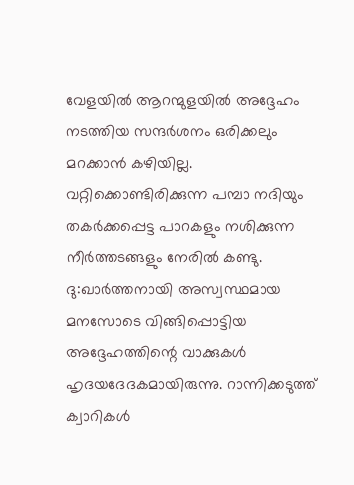വേളയില്‍ ആറന്മുളയില്‍ അദ്ദേഹം നടത്തിയ സന്ദര്‍ശനം ഒരിക്കലും മറക്കാന്‍ കഴിയില്ല. വറ്റിക്കൊണ്ടിരിക്കുന്ന പമ്പാ നദിയും തകര്‍ക്കപ്പെട്ട പാറകളും നശിക്കുന്ന നീര്‍ത്തടങ്ങളും നേരില്‍ കണ്ടു. ദു:ഖാര്‍ത്തനായി അസ്വസ്ഥമായ മനസോടെ വിങ്ങിപ്പൊട്ടിയ അദ്ദേഹത്തിന്റെ വാക്കുകള്‍ ഹൃദയദേദകമായിരുന്നു. റാന്നിക്കടുത്ത് ക്വാറികള്‍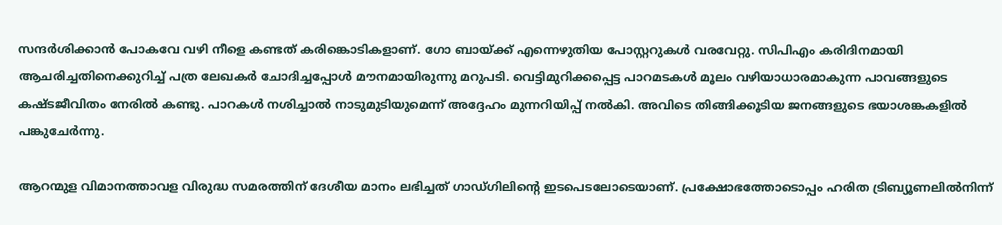സന്ദര്‍ശിക്കാന്‍ പോകവേ വഴി നീളെ കണ്ടത് കരിങ്കൊടികളാണ്. ഗോ ബായ്‌ക്ക് എന്നെഴുതിയ പോസ്റ്ററുകള്‍ വരവേറ്റു. സിപിഎം കരിദിനമായി ആചരിച്ചതിനെക്കുറിച്ച് പത്ര ലേഖകര്‍ ചോദിച്ചപ്പോള്‍ മൗനമായിരുന്നു മറുപടി. വെട്ടിമുറിക്കപ്പെട്ട പാറമടകള്‍ മൂലം വഴിയാധാരമാകുന്ന പാവങ്ങളുടെ കഷ്ടജീവിതം നേരില്‍ കണ്ടു. പാറകള്‍ നശിച്ചാല്‍ നാടുമുടിയുമെന്ന് അദ്ദേഹം മുന്നറിയിപ്പ് നല്‍കി. അവിടെ തിങ്ങിക്കൂടിയ ജനങ്ങളുടെ ഭയാശങ്കകളില്‍ പങ്കുചേര്‍ന്നു.

ആറന്മുള വിമാനത്താവള വിരുദ്ധ സമരത്തിന് ദേശീയ മാനം ലഭിച്ചത് ഗാഡ്ഗിലിന്റെ ഇടപെടലോടെയാണ്. പ്രക്ഷോഭത്തോടൊപ്പം ഹരിത ട്രിബ്യൂണലില്‍നിന്ന്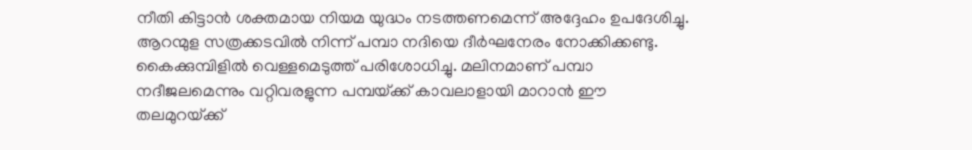നീതി കിട്ടാന്‍ ശക്തമായ നിയമ യുദ്ധം നടത്തണമെന്ന് അദ്ദേഹം ഉപദേശിച്ചു.
ആറന്മുള സത്രക്കടവില്‍ നിന്ന് പമ്പാ നദിയെ ദീര്‍ഘനേരം നോക്കിക്കണ്ടു. കൈക്കുമ്പിളില്‍ വെള്ളമെടുത്ത് പരിശോധിച്ചു. മലിനമാണ് പമ്പാ നദീജലമെന്നും വറ്റിവരളുന്ന പമ്പയ്‌ക്ക് കാവലാളായി മാറാന്‍ ഈ തലമുറയ്‌ക്ക്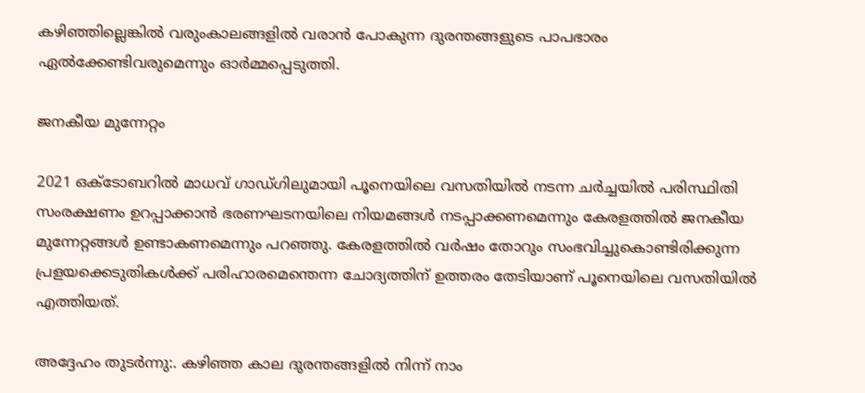കഴിഞ്ഞില്ലെങ്കില്‍ വരുംകാലങ്ങളില്‍ വരാന്‍ പോകുന്ന ദുരന്തങ്ങളുടെ പാപഭാരം ഏല്‍ക്കേണ്ടിവരുമെന്നും ഓര്‍മ്മപ്പെടുത്തി.

ജനകീയ മുന്നേറ്റം

2021 ഒക്ടോബറില്‍ മാധവ് ഗാഡ്ഗിലുമായി പൂനെയിലെ വസതിയില്‍ നടന്ന ചര്‍ച്ചയില്‍ പരിസ്ഥിതി സംരക്ഷണം ഉറപ്പാക്കാന്‍ ഭരണഘടനയിലെ നിയമങ്ങള്‍ നടപ്പാക്കണമെന്നും കേരളത്തില്‍ ജനകീയ മുന്നേറ്റങ്ങള്‍ ഉണ്ടാകണമെന്നും പറഞ്ഞു. കേരളത്തില്‍ വര്‍ഷം തോറും സംഭവിച്ചുകൊണ്ടിരിക്കുന്ന പ്രളയക്കെടുതികള്‍ക്ക് പരിഹാരമെന്തെന്ന ചോദ്യത്തിന് ഉത്തരം തേടിയാണ് പൂനെയിലെ വസതിയില്‍ എത്തിയത്.

അദ്ദേഹം തുടര്‍ന്നു:. കഴിഞ്ഞ കാല ദുരന്തങ്ങളില്‍ നിന്ന് നാം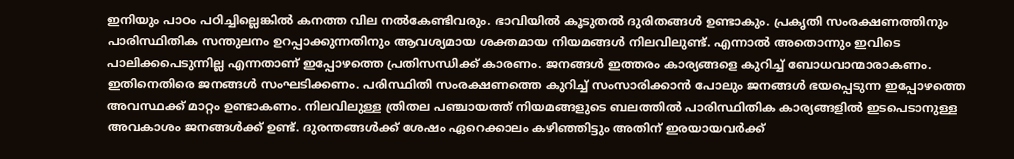ഇനിയും പാഠം പഠിച്ചില്ലെങ്കില്‍ കനത്ത വില നല്‍കേണ്ടിവരും. ഭാവിയില്‍ കൂടുതല്‍ ദുരിതങ്ങള്‍ ഉണ്ടാകും. പ്രകൃതി സംരക്ഷണത്തിനും പാരിസ്ഥിതിക സന്തുലനം ഉറപ്പാക്കുന്നതിനും ആവശ്യമായ ശക്തമായ നിയമങ്ങള്‍ നിലവിലുണ്ട്. എന്നാല്‍ അതൊന്നും ഇവിടെ പാലിക്കപെടുന്നില്ല എന്നതാണ് ഇപ്പോഴത്തെ പ്രതിസന്ധിക്ക് കാരണം. ജനങ്ങള്‍ ഇത്തരം കാര്യങ്ങളെ കുറിച്ച് ബോധവാന്മാരാകണം. ഇതിനെതിരെ ജനങ്ങള്‍ സംഘടിക്കണം. പരിസ്ഥിതി സംരക്ഷണത്തെ കുറിച്ച് സംസാരിക്കാന്‍ പോലും ജനങ്ങള്‍ ഭയപ്പെടുന്ന ഇപ്പോഴത്തെ അവസ്ഥക്ക് മാറ്റം ഉണ്ടാകണം. നിലവിലുള്ള ത്രിതല പഞ്ചായത്ത് നിയമങ്ങളുടെ ബലത്തില്‍ പാരിസ്ഥിതിക കാര്യങ്ങളില്‍ ഇടപെടാനുള്ള അവകാശം ജനങ്ങള്‍ക്ക് ഉണ്ട്. ദുരന്തങ്ങള്‍ക്ക് ശേഷം ഏറെക്കാലം കഴിഞ്ഞിട്ടും അതിന് ഇരയായവര്‍ക്ക്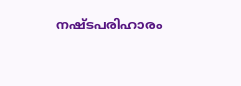നഷ്ടപരിഹാരം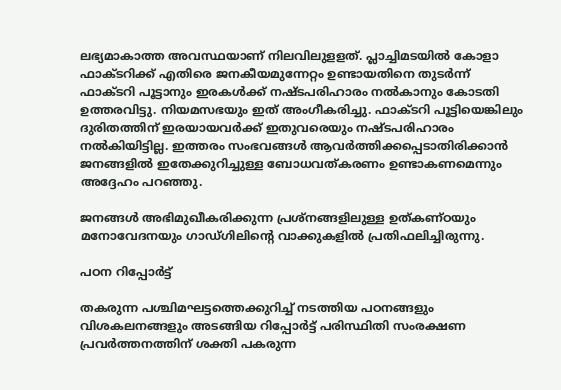ലഭ്യമാകാത്ത അവസ്ഥയാണ് നിലവിലുളളത്. പ്ലാച്ചിമടയില്‍ കോളാ ഫാക്ടറിക്ക് എതിരെ ജനകീയമുന്നേറ്റം ഉണ്ടായതിനെ തുടര്‍ന്ന് ഫാക്ടറി പൂട്ടാനും ഇരകള്‍ക്ക് നഷ്ടപരിഹാരം നല്‍കാനും കോടതി ഉത്തരവിട്ടു. നിയമസഭയും ഇത് അംഗീകരിച്ചു. ഫാക്ടറി പൂട്ടിയെങ്കിലും ദുരിതത്തിന് ഇരയായവര്‍ക്ക് ഇതുവരെയും നഷ്ടപരിഹാരം നല്‍കിയിട്ടില്ല. ഇത്തരം സംഭവങ്ങള്‍ ആവര്‍ത്തിക്കപ്പെടാതിരിക്കാന്‍ ജനങ്ങളില്‍ ഇതേക്കുറിച്ചുള്ള ബോധവത്കരണം ഉണ്ടാകണമെന്നും അദ്ദേഹം പറഞ്ഞു.

ജനങ്ങള്‍ അഭിമുഖീകരിക്കുന്ന പ്രശ്‌നങ്ങളിലുള്ള ഉത്കണ്ഠയും മനോവേദനയും ഗാഡ്ഗിലിന്റെ വാക്കുകളില്‍ പ്രതിഫലിച്ചിരുന്നു.

പഠന റിപ്പോര്‍ട്ട്

തകരുന്ന പശ്ചിമഘട്ടത്തെക്കുറിച്ച് നടത്തിയ പഠനങ്ങളും വിശകലനങ്ങളും അടങ്ങിയ റിപ്പോര്‍ട്ട് പരിസ്ഥിതി സംരക്ഷണ പ്രവര്‍ത്തനത്തിന് ശക്തി പകരുന്ന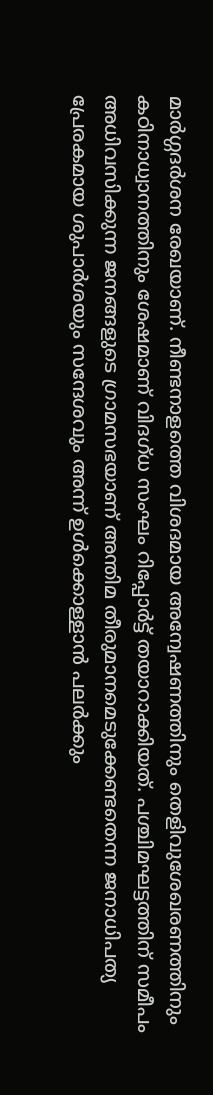മാര്‍ഗ്ഗദര്‍ശന രേഖയാണ്. നീണ്ടനാളത്തെ വിശദമായ അന്വേഷണത്തിനും തെളിവുശേഖരണത്തിനും കഠിനാധ്വാനത്തിനും ശേഷമാണ് വിദഗ്ധ സംഘം റിപ്പോര്‍ട്ട് തയാറാക്കിയത്. പശ്ചിമഘട്ടത്തിന് സമീപം അധിവസിക്കുന്ന ജനങ്ങളുടെ ഗ്രാമസഭയാണ് അന്തിമ തീരുമാനമെടുക്കേണ്ടതെന്ന ജനാധിപത്യ പ്രേരകമായ ശുപാര്‍ശയും സന്ദേശവും അന്ന് ഉള്‍ക്കൊള്ളാന്‍ പലര്‍ക്കും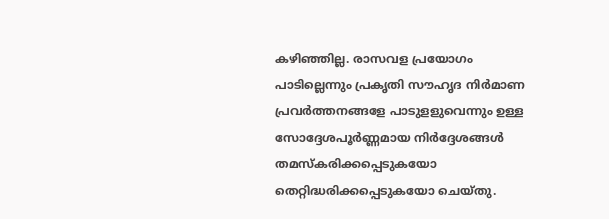കഴിഞ്ഞില്ല. രാസവള പ്രയോഗം പാടില്ലെന്നും പ്രകൃതി സൗഹൃദ നിര്‍മാണ പ്രവര്‍ത്തനങ്ങളേ പാടുളളുവെന്നും ഉള്ള സോദ്ദേശപൂര്‍ണ്ണമായ നിര്‍ദ്ദേശങ്ങള്‍ തമസ്‌കരിക്കപ്പെടുകയോ തെറ്റിദ്ധരിക്കപ്പെടുകയോ ചെയ്തു.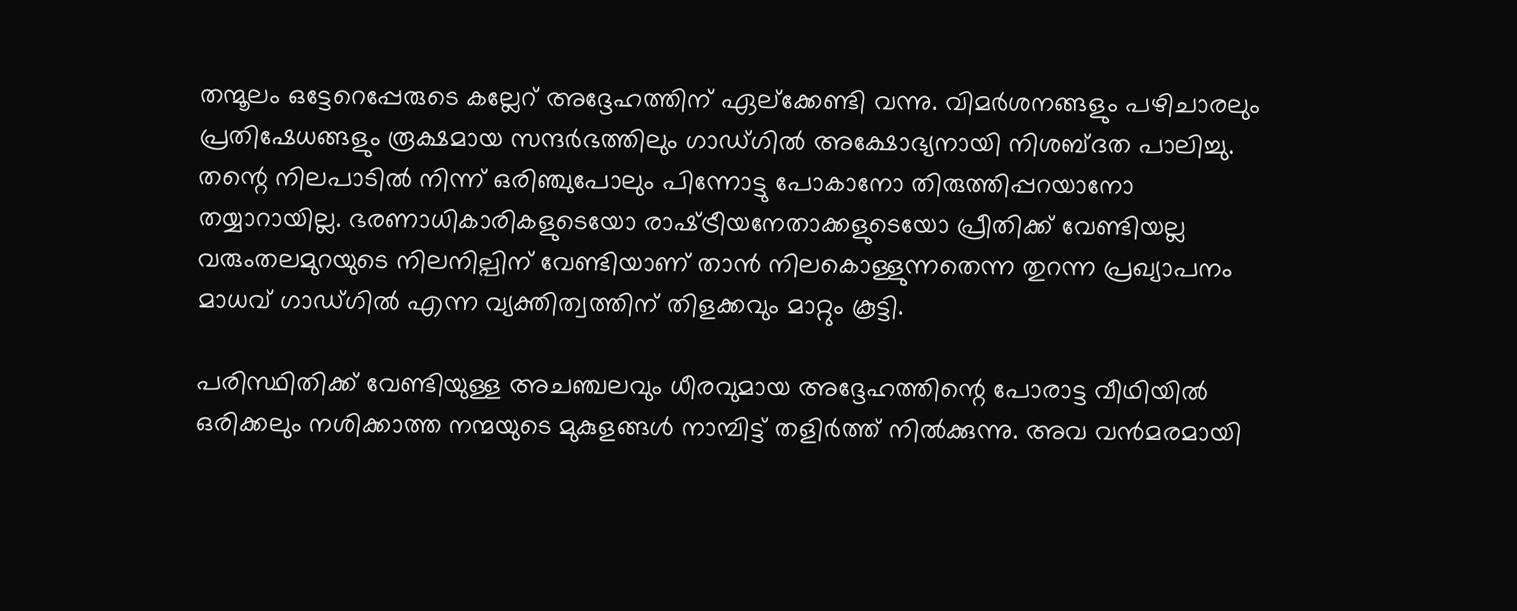തന്മൂലം ഒട്ടേറെപ്പേരുടെ കല്ലേറ് അദ്ദേഹത്തിന് ഏല്‌ക്കേണ്ടി വന്നു. വിമര്‍ശനങ്ങളും പഴിചാരലും പ്രതിഷേധങ്ങളും രൂക്ഷമായ സന്ദര്‍ഭത്തിലും ഗാഡ്ഗില്‍ അക്ഷോഭ്യനായി നിശബ്ദത പാലിച്ചു. തന്റെ നിലപാടില്‍ നിന്ന് ഒരിഞ്ചുപോലും പിന്നോട്ടു പോകാനോ തിരുത്തിപ്പറയാനോ തയ്യാറായില്ല. ഭരണാധികാരികളുടെയോ രാഷ്‌ട്രീയനേതാക്കളുടെയോ പ്രീതിക്ക് വേണ്ടിയല്ല വരുംതലമുറയുടെ നിലനില്പിന് വേണ്ടിയാണ് താന്‍ നിലകൊള്ളുന്നതെന്ന തുറന്ന പ്രഖ്യാപനം മാധവ് ഗാഡ്ഗില്‍ എന്ന വ്യക്തിത്വത്തിന് തിളക്കവും മാറ്റും കൂട്ടി.

പരിസ്ഥിതിക്ക് വേണ്ടിയുള്ള അചഞ്ചലവും ധീരവുമായ അദ്ദേഹത്തിന്റെ പോരാട്ട വീഥിയില്‍ ഒരിക്കലും നശിക്കാത്ത നന്മയുടെ മുകുളങ്ങള്‍ നാമ്പിട്ട് തളിര്‍ത്ത് നില്‍ക്കുന്നു. അവ വന്‍മരമായി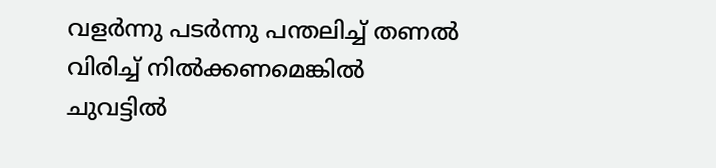വളര്‍ന്നു പടര്‍ന്നു പന്തലിച്ച് തണല്‍ വിരിച്ച് നില്‍ക്കണമെങ്കില്‍ ചുവട്ടില്‍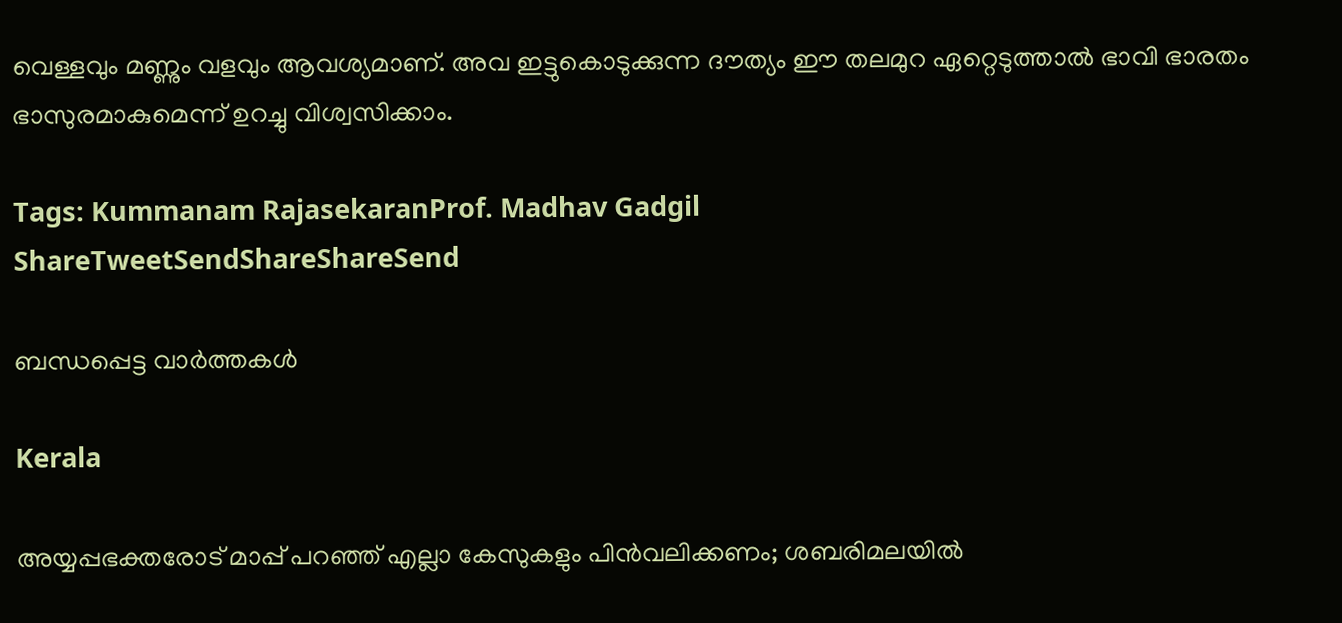വെള്ളവും മണ്ണും വളവും ആവശ്യമാണ്. അവ ഇട്ടുകൊടുക്കുന്ന ദൗത്യം ഈ തലമുറ ഏറ്റെടുത്താല്‍ ഭാവി ഭാരതം ഭാസുരമാകുമെന്ന് ഉറച്ചു വിശ്വസിക്കാം.

Tags: Kummanam RajasekaranProf. Madhav Gadgil
ShareTweetSendShareShareSend

ബന്ധപ്പെട്ട വാര്‍ത്തകള്‍

Kerala

അയ്യപ്പഭക്തരോട് മാപ്പ് പറഞ്ഞ് എല്ലാ കേസുകളും പിന്‍വലിക്കണം; ശബരിമലയില്‍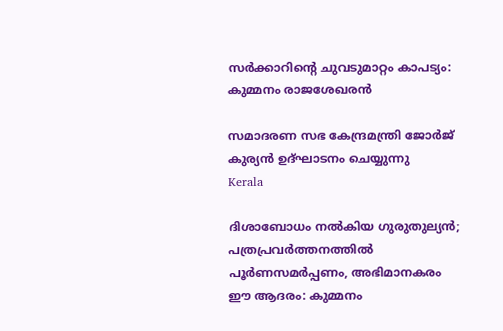സര്‍ക്കാറിന്റെ ചുവടുമാറ്റം കാപട്യം: കുമ്മനം രാജശേഖരന്‍

സമാദരണ സഭ കേന്ദ്രമന്ത്രി ജോര്‍ജ് കുര്യന്‍ ഉദ്ഘാടനം ചെയ്യുന്നു
Kerala

ദിശാബോധം നല്‍കിയ ഗുരുതുല്യന്‍; പത്രപ്രവര്‍ത്തനത്തില്‍ പൂര്‍ണസമര്‍പ്പണം, അഭിമാനകരം ഈ ആദരം: കുമ്മനം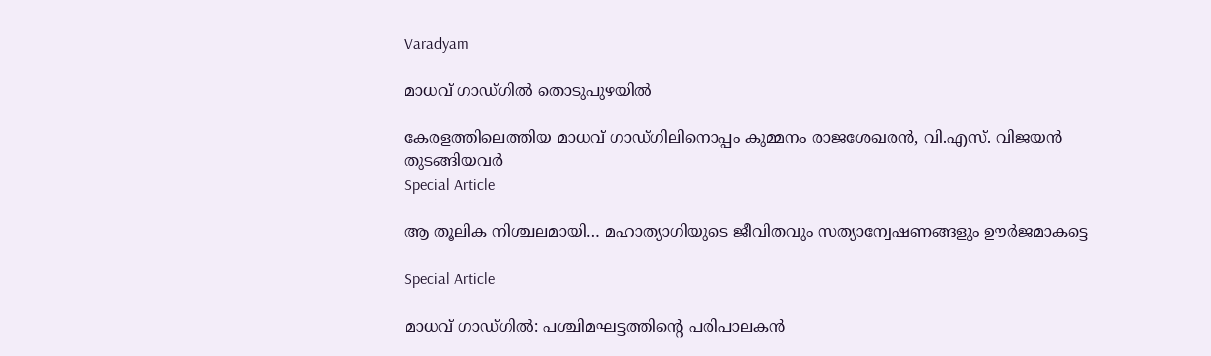Varadyam

മാധവ് ഗാഡ്ഗില്‍ തൊടുപുഴയില്‍

കേരളത്തിലെത്തിയ മാധവ് ഗാഡ്ഗിലിനൊപ്പം കുമ്മനം രാജശേഖരന്‍, വി.എസ്. വിജയന്‍ തുടങ്ങിയവര്‍
Special Article

ആ തൂലിക നിശ്ചലമായി… മഹാത്യാഗിയുടെ ജീവിതവും സത്യാന്വേഷണങ്ങളും ഊര്‍ജമാകട്ടെ

Special Article

മാധവ് ഗാഡ്ഗില്‍: പശ്ചിമഘട്ടത്തിന്റെ പരിപാലകന്‍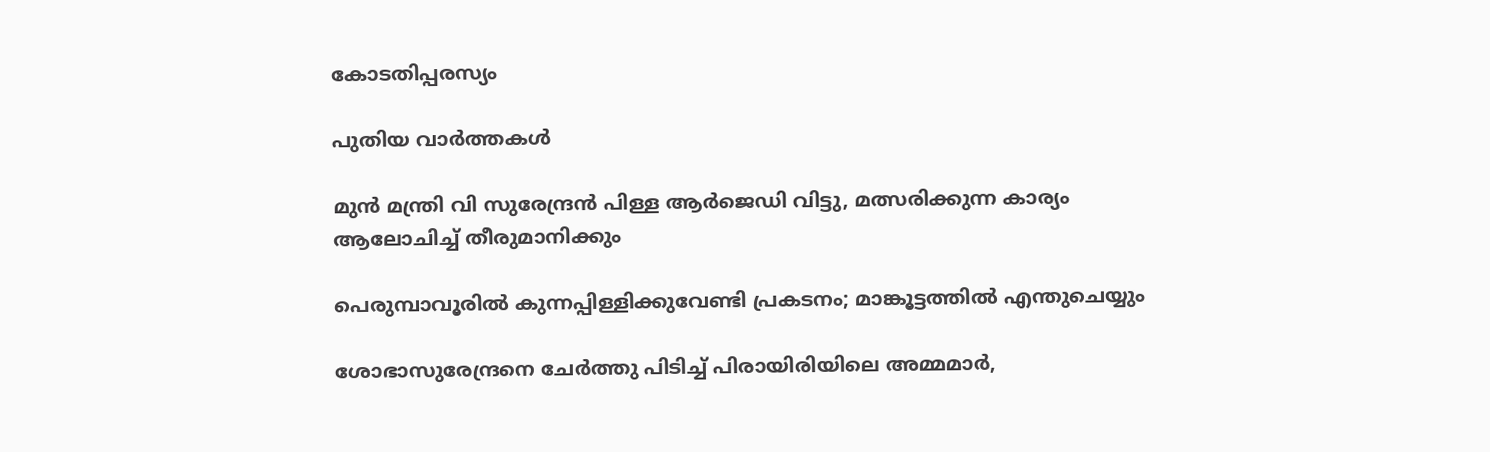കോടതിപ്പരസ്യം

പുതിയ വാര്‍ത്തകള്‍

മുന്‍ മന്ത്രി വി സുരേന്ദ്രന്‍ പിള്ള ആര്‍ജെഡി വിട്ടു, മത്സരിക്കുന്ന കാര്യം ആലോചിച്ച് തീരുമാനിക്കും

പെരുമ്പാവൂരിൽ കുന്നപ്പിള്ളിക്കുവേണ്ടി പ്രകടനം; മാങ്കൂട്ടത്തിൽ എന്തുചെയ്യും

ശോഭാസുരേന്ദ്രനെ ചേര്‍ത്തു പിടിച്ച് പിരായിരിയിലെ അമ്മമാര്‍,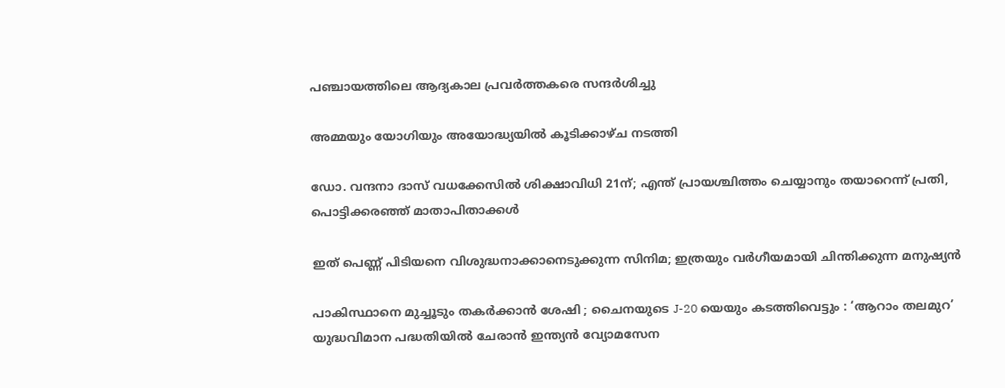പഞ്ചായത്തിലെ ആദ്യകാല പ്രവര്‍ത്തകരെ സന്ദര്‍ശിച്ചു

അമ്മയും യോഗിയും അയോദ്ധ്യയിൽ കൂടിക്കാഴ്ച നടത്തി

ഡോ. വന്ദനാ ദാസ് വധക്കേസിൽ ശിക്ഷാവിധി 21ന്; എന്ത് പ്രായശ്ചിത്തം ചെയ്യാനും തയാറെന്ന് പ്രതി, പൊട്ടിക്കരഞ്ഞ് മാതാപിതാക്കൾ

ഇത് പെണ്ണ് പിടിയനെ വിശുദ്ധനാക്കാനെടുക്കുന്ന സിനിമ; ഇത്രയും വർഗീയമായി ചിന്തിക്കുന്ന മനുഷ്യൻ

പാകിസ്ഥാനെ മുച്ചൂടും തകർക്കാൻ ശേഷി ; ചൈനയുടെ J-20 യെയും കടത്തിവെട്ടും : ‘ആറാം തലമുറ’ യുദ്ധവിമാന പദ്ധതിയിൽ ചേരാൻ ഇന്ത്യൻ വ്യോമസേന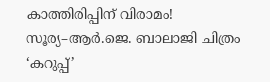കാത്തിരിപ്പിന് വിരാമം! സൂര്യ–ആർ.ജെ. ബാലാജി ചിത്രം ‘കറുപ്പ്’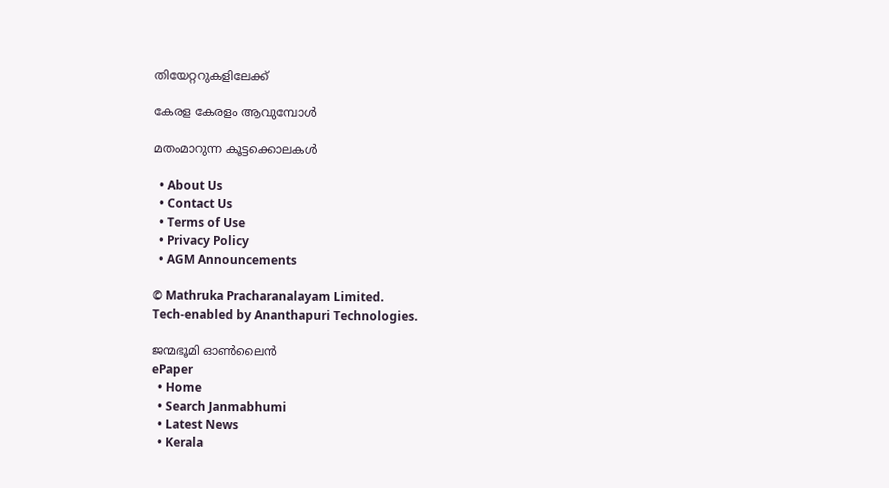തിയേറ്ററുകളിലേക്ക്

കേരള കേരളം ആവുമ്പോൾ

മതംമാറുന്ന കൂട്ടക്കൊലകള്‍

  • About Us
  • Contact Us
  • Terms of Use
  • Privacy Policy
  • AGM Announcements

© Mathruka Pracharanalayam Limited.
Tech-enabled by Ananthapuri Technologies.

ജന്മഭൂമി ഓണ്‍ലൈന്‍
ePaper
  • Home
  • Search Janmabhumi
  • Latest News
  • Kerala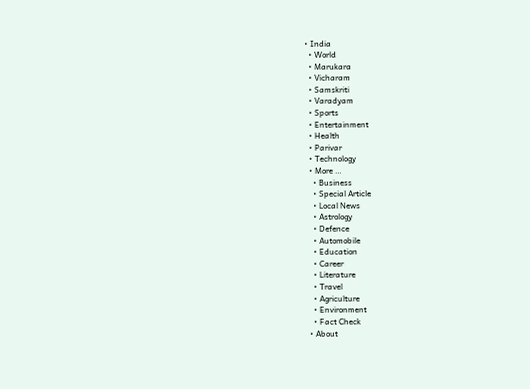• India
  • World
  • Marukara
  • Vicharam
  • Samskriti
  • Varadyam
  • Sports
  • Entertainment
  • Health
  • Parivar
  • Technology
  • More …
    • Business
    • Special Article
    • Local News
    • Astrology
    • Defence
    • Automobile
    • Education
    • Career
    • Literature
    • Travel
    • Agriculture
    • Environment
    • Fact Check
  • About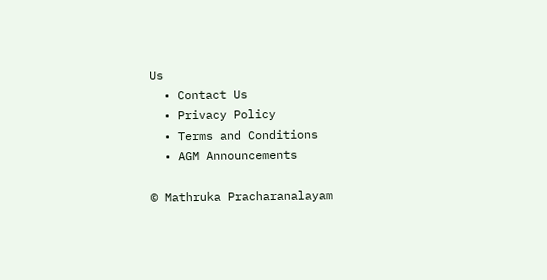Us
  • Contact Us
  • Privacy Policy
  • Terms and Conditions
  • AGM Announcements

© Mathruka Pracharanalayam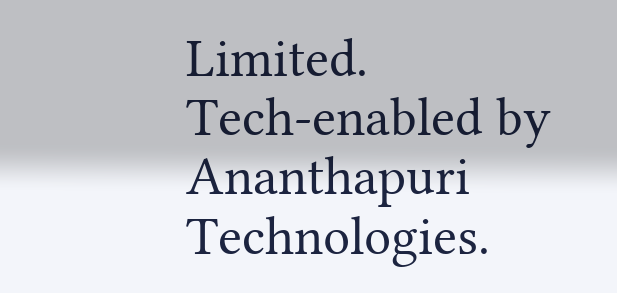Limited.
Tech-enabled by Ananthapuri Technologies.